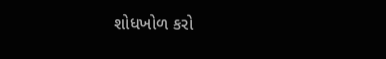શોધખોળ કરો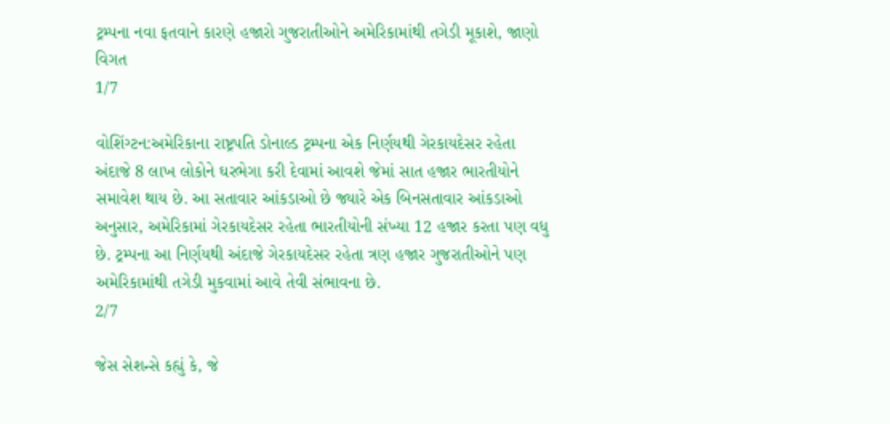ટ્રમ્પના નવા ફતવાને કારણે હજારો ગુજરાતીઓને અમેરિકામાંથી તગેડી મૂકાશે, જાણો વિગત
1/7

વોશિંગ્ટન:અમેરિકાના રાષ્ટ્રપતિ ડોનાલ્ડ ટ્રમ્પના એક નિર્ણયથી ગેરકાયદેસર રહેતા અંદાજે 8 લાખ લોકોને ઘરભેગા કરી દેવામાં આવશે જેમાં સાત હજાર ભારતીયોને સમાવેશ થાય છે. આ સતાવાર આંકડાઓ છે જ્યારે એક બિનસતાવાર આંકડાઓ અનુસાર, અમેરિકામાં ગેરકાયદેસર રહેતા ભારતીયોની સંખ્યા 12 હજાર કરતા પણ વધુ છે. ટ્રમ્પના આ નિર્ણયથી અંદાજે ગેરકાયદેસર રહેતા ત્રણ હજાર ગુજરાતીઓને પણ અમેરિકામાંથી તગેડી મુકવામાં આવે તેવી સંભાવના છે.
2/7

જેસ સેશન્સે કહ્યું કે, જે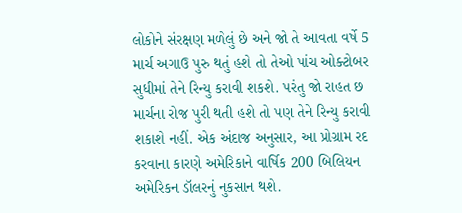લોકોને સંરક્ષણ મળેલું છે અને જો તે આવતા વર્ષે 5 માર્ચ અગાઉ પુરુ થતું હશે તો તેઓ પાંચ ઓક્ટોબર સુધીમાં તેને રિન્યુ કરાવી શકશે. પરંતુ જો રાહત છ માર્ચના રોજ પુરી થતી હશે તો પણ તેને રિન્યુ કરાવી શકાશે નહીં. એક અંદાજ અનુસાર, આ પ્રોગ્રામ રદ કરવાના કારણે અમેરિકાને વાર્ષિક 200 બિલિયન અમેરિકન ડૉલરનું નુકસાન થશે.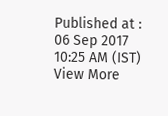Published at : 06 Sep 2017 10:25 AM (IST)
View More